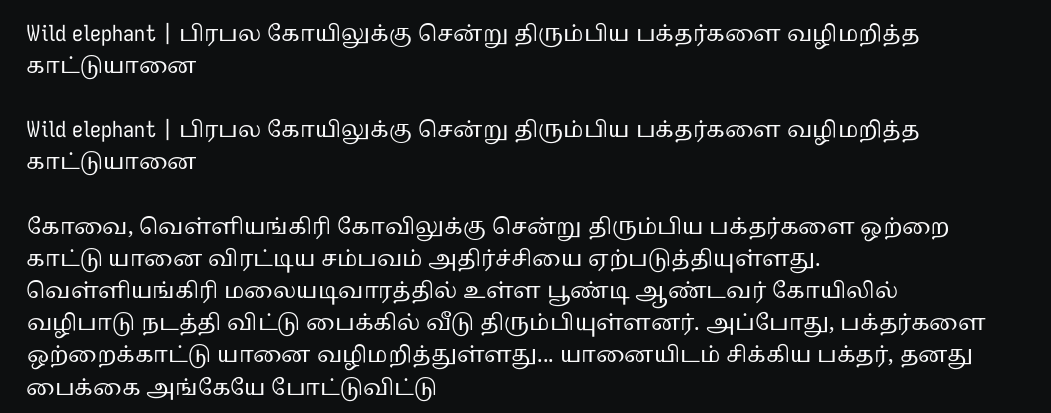Wild elephant | பிரபல கோயிலுக்கு சென்று திரும்பிய பக்தர்களை வழிமறித்த காட்டுயானை

Wild elephant | பிரபல கோயிலுக்கு சென்று திரும்பிய பக்தர்களை வழிமறித்த காட்டுயானை

கோவை, வெள்ளியங்கிரி கோவிலுக்கு சென்று திரும்பிய பக்தர்களை ஒற்றை காட்டு யானை விரட்டிய சம்பவம் அதிர்ச்சியை ஏற்படுத்தியுள்ளது. வெள்ளியங்கிரி மலையடிவாரத்தில் உள்ள பூண்டி ஆண்டவர் கோயிலில் வழிபாடு நடத்தி விட்டு பைக்கில் வீடு திரும்பியுள்ளனர். அப்போது, பக்தர்களை ஒற்றைக்காட்டு யானை வழிமறித்துள்ளது... யானையிடம் சிக்கிய பக்தர், தனது பைக்கை அங்கேயே போட்டுவிட்டு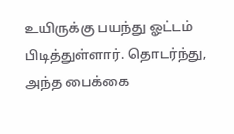உயிருக்கு பயந்து ஓட்டம் பிடித்துள்ளார். தொடர்ந்து, அந்த பைக்கை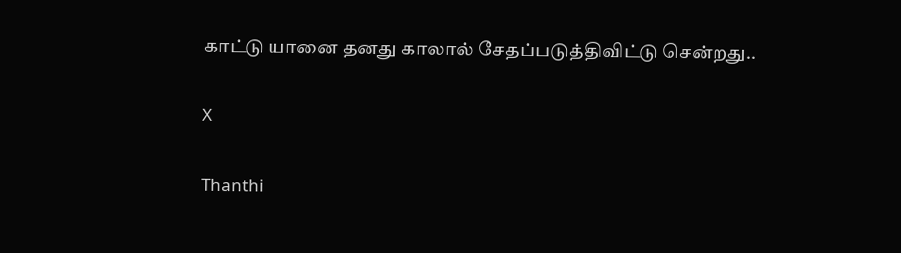காட்டு யானை தனது காலால் சேதப்படுத்திவிட்டு சென்றது..

X

Thanthi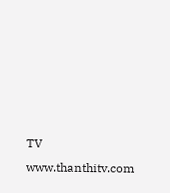TV
www.thanthitv.com